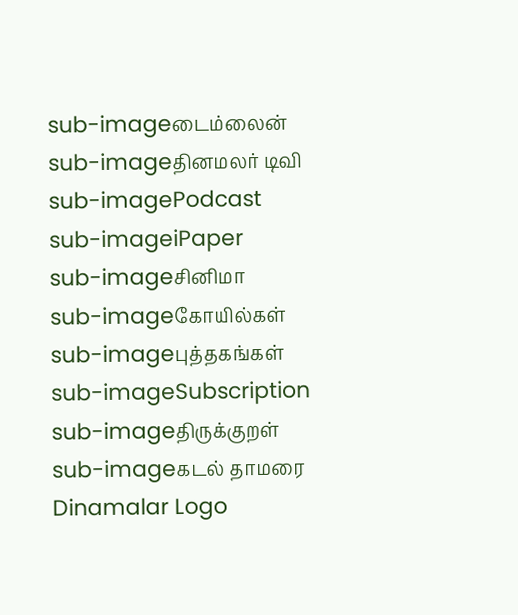sub-imageடைம்லைன்
sub-imageதினமலர் டிவி
sub-imagePodcast
sub-imageiPaper
sub-imageசினிமா
sub-imageகோயில்கள்
sub-imageபுத்தகங்கள்
sub-imageSubscription
sub-imageதிருக்குறள்
sub-imageகடல் தாமரை
Dinamalar Logo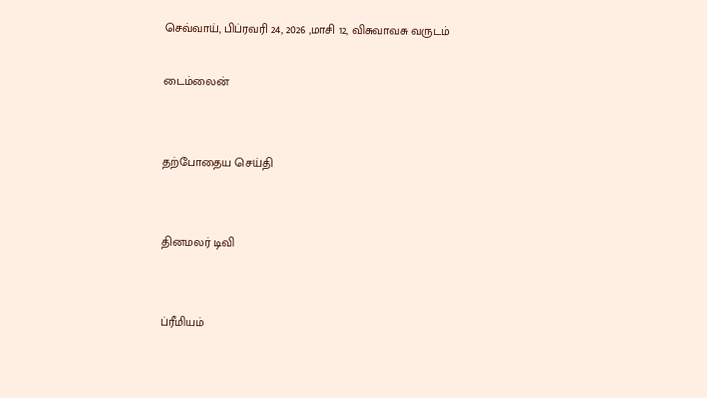செவ்வாய், பிப்ரவரி 24, 2026 ,மாசி 12, விசுவாவசு வருடம்

டைம்லைன்


தற்போதைய செய்தி


தினமலர் டிவி


ப்ரீமியம்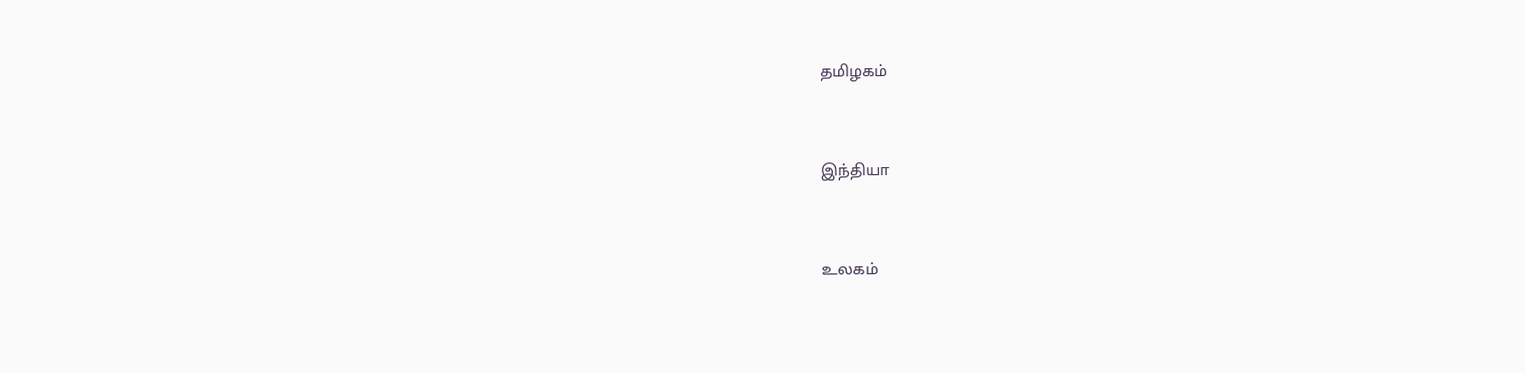தமிழகம்


இந்தியா


உலகம்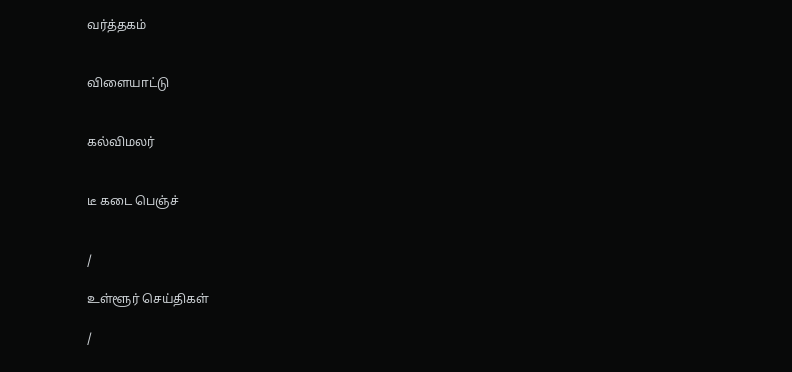வர்த்தகம்


விளையாட்டு


கல்விமலர்


டீ கடை பெஞ்ச்


/

உள்ளூர் செய்திகள்

/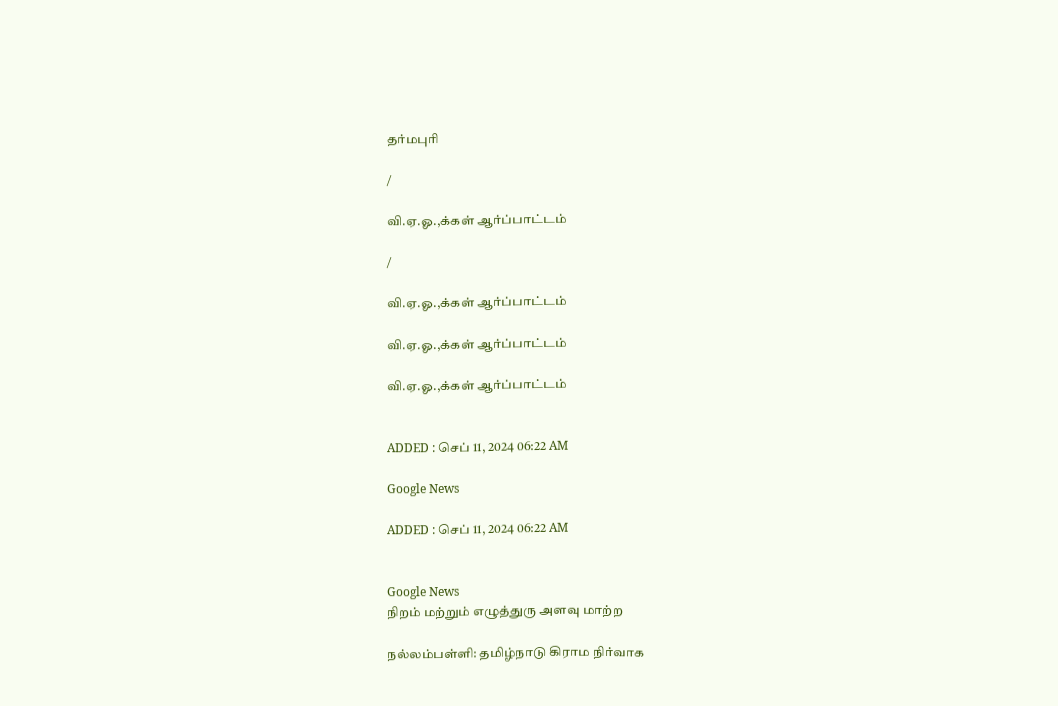தர்மபுரி

/

வி.ஏ.ஓ.,க்கள் ஆர்ப்பாட்டம்

/

வி.ஏ.ஓ.,க்கள் ஆர்ப்பாட்டம்

வி.ஏ.ஓ.,க்கள் ஆர்ப்பாட்டம்

வி.ஏ.ஓ.,க்கள் ஆர்ப்பாட்டம்


ADDED : செப் 11, 2024 06:22 AM

Google News

ADDED : செப் 11, 2024 06:22 AM


Google News
நிறம் மற்றும் எழுத்துரு அளவு மாற்ற

நல்லம்பள்ளி: தமிழ்நாடு கிராம நிர்வாக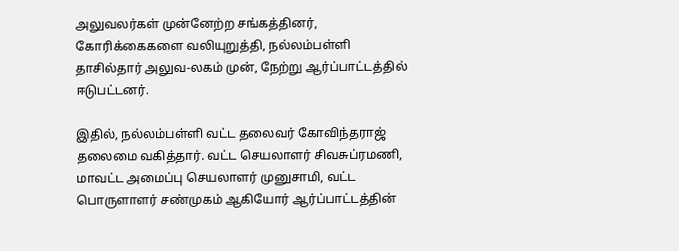அலுவலர்கள் முன்னேற்ற சங்கத்தினர், கோரிக்கைகளை வலியுறுத்தி, நல்லம்பள்ளி தாசில்தார் அலுவ-லகம் முன், நேற்று ஆர்ப்பாட்டத்தில் ஈடுபட்டனர்.

இதில், நல்லம்பள்ளி வட்ட தலைவர் கோவிந்தராஜ் தலைமை வகித்தார். வட்ட செயலாளர் சிவசுப்ரமணி, மாவட்ட அமைப்பு செயலாளர் முனுசாமி, வட்ட பொருளாளர் சண்முகம் ஆகியோர் ஆர்ப்பாட்டத்தின்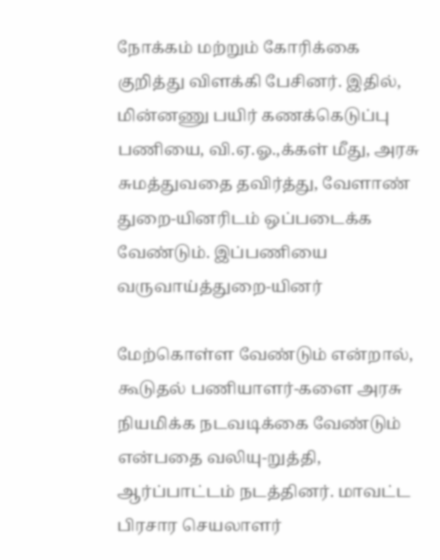நோக்கம் மற்றும் கோரிக்கை குறித்து விளக்கி பேசினர். இதில், மின்னணு பயிர் கணக்கெடுப்பு பணியை, வி.ஏ.ஓ.,க்கள் மீது, அரசு சுமத்துவதை தவிர்த்து, வேளாண் துறை-யினரிடம் ஒப்படைக்க வேண்டும். இப்பணியை வருவாய்த்துறை-யினர்

மேற்கொள்ள வேண்டும் என்றால், கூடுதல் பணியாளர்-களை அரசு நியமிக்க நடவடிக்கை வேண்டும் என்பதை வலியு-றுத்தி, ஆர்ப்பாட்டம் நடத்தினர். மாவட்ட பிரசார செயலாளர்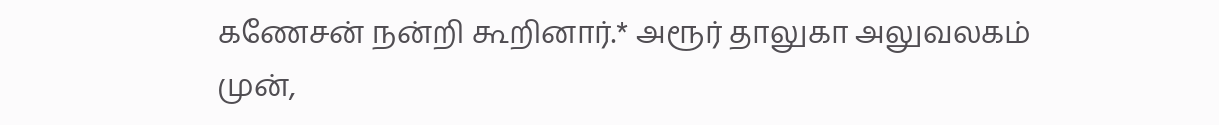கணேசன் நன்றி கூறினார்.* அரூர் தாலுகா அலுவலகம் முன்,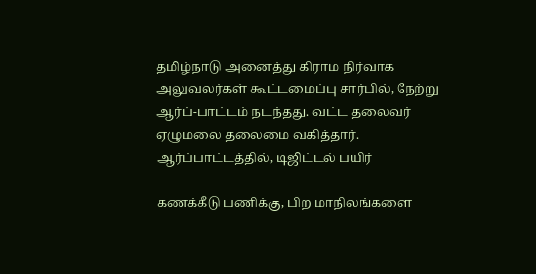தமிழ்நாடு அனைத்து கிராம நிர்வாக அலுவலர்கள் கூட்டமைப்பு சார்பில், நேற்று ஆர்ப்-பாட்டம் நடந்தது. வட்ட தலைவர் ஏழுமலை தலைமை வகித்தார். ஆர்ப்பாட்டத்தில், டிஜிட்டல் பயிர்

கணக்கீடு பணிக்கு, பிற மாநிலங்களை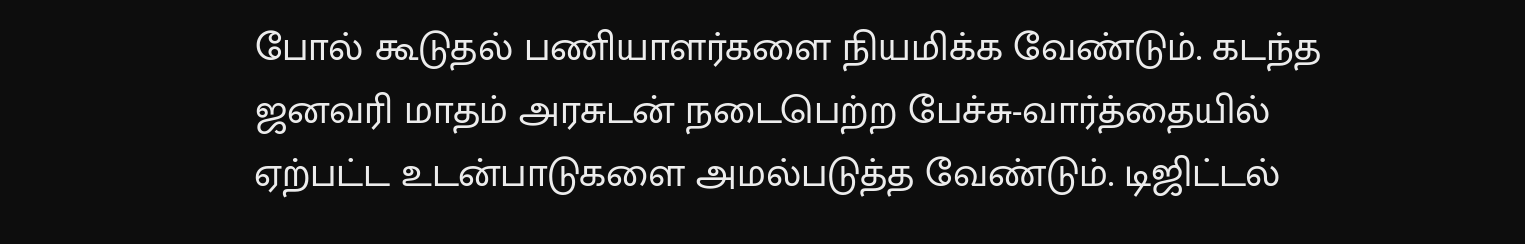போல் கூடுதல் பணியாளர்களை நியமிக்க வேண்டும். கடந்த ஜனவரி மாதம் அரசுடன் நடைபெற்ற பேச்சு-வார்த்தையில் ஏற்பட்ட உடன்பாடுகளை அமல்படுத்த வேண்டும். டிஜிட்டல்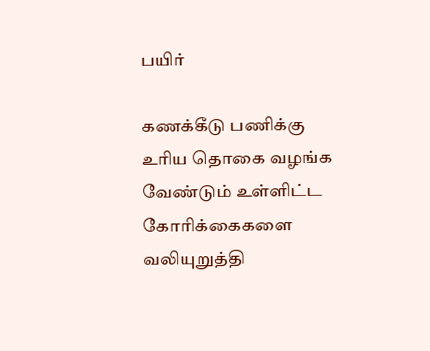பயிர்

கணக்கீடு பணிக்கு உரிய தொகை வழங்க வேண்டும் உள்ளிட்ட கோரிக்கைகளை வலியுறுத்தி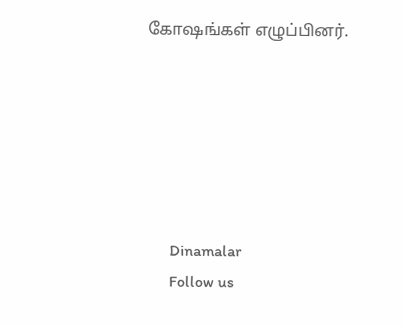கோஷங்கள் எழுப்பினர்.






      Dinamalar
      Follow us